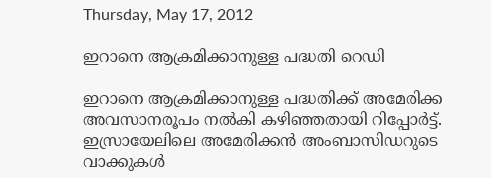Thursday, May 17, 2012

ഇറാനെ ആക്രമിക്കാനുള്ള പദ്ധതി റെഡി

ഇറാനെ ആക്രമിക്കാനുള്ള പദ്ധതിക്ക് അമേരിക്ക അവസാനരൂപം നല്‍കി കഴിഞ്ഞതായി റിപ്പോര്‍ട്ട്. ഇസ്രായേലിലെ അമേരിക്കന്‍ അംബാസിഡറുടെ വാക്കുകള്‍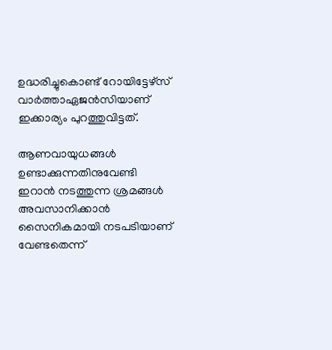ഉദ്ധരിച്ചുകൊണ്ട് റോയിട്ടേഴ്‌സ് വാര്‍ത്താഏജന്‍സിയാണ് ഇക്കാര്യം പുറത്തുവിട്ടത്.

ആണവായുധങ്ങള്‍ ഉണ്ടാക്കുന്നതിനുവേണ്ടി ഇറാന്‍ നടത്തുന്ന ശ്രമങ്ങള്‍ അവസാനിക്കാന്‍ സൈനികമായി നടപടിയാണ് വേണ്ടതെന്ന്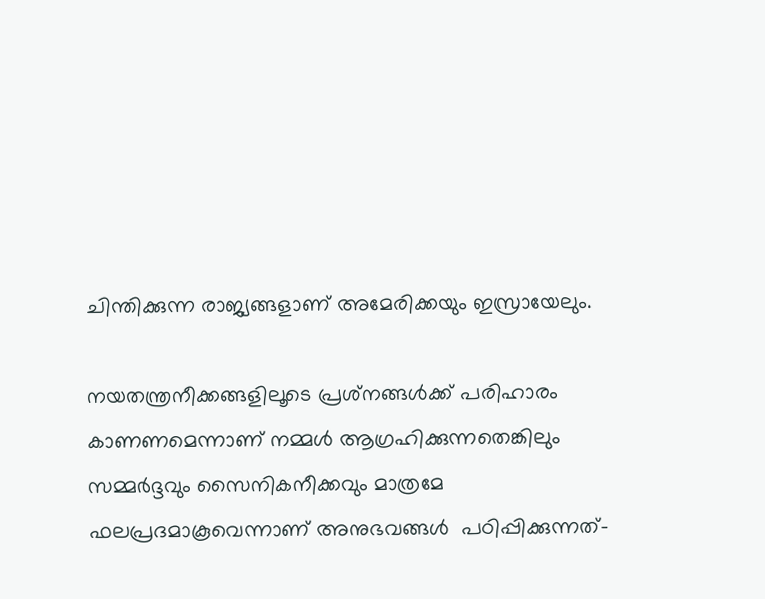ചിന്തിക്കുന്ന രാജ്യങ്ങളാണ് അമേരിക്കയും ഇസ്രായേലും.

നയതന്ത്രനീക്കങ്ങളിലൂടെ പ്രശ്‌നങ്ങള്‍ക്ക് പരിഹാരം കാണണമെന്നാണ് നമ്മള്‍ ആഗ്രഹിക്കുന്നതെങ്കിലും സമ്മര്‍ദ്ദവും സൈനികനീക്കവും മാത്രമേ ഫലപ്രദമാകൂവെന്നാണ് അനുഭവങ്ങള്‍  പഠിപ്പിക്കുന്നത്-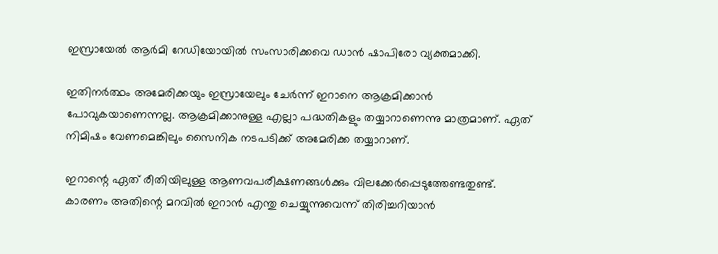ഇസ്രായേല്‍ ആര്‍മി റേഡിയോയില്‍ സംസാരിക്കവെ ഡാന്‍ ഷാപിരോ വ്യക്തമാക്കി.

ഇതിനര്‍ത്ഥം അമേരിക്കയും ഇസ്രായേലും ചേര്‍ന്ന് ഇറാനെ ആക്രമിക്കാന്‍ പോവുകയാണെന്നല്ല. ആക്രമിക്കാനുള്ള എല്ലാ പദ്ധതികളും തയ്യാറാണെന്നു മാത്രമാണ്. ഏത് നിമിഷം വേണമെങ്കിലും സൈനിക നടപടിക്ക്‌ അമേരിക്ക തയ്യാറാണ്.

ഇറാന്റെ ഏത് രീതിയിലുള്ള ആണവപരീക്ഷണങ്ങള്‍ക്കും വിലക്കേര്‍പ്പെടുത്തേണ്ടതുണ്ട്. കാരണം അതിന്റെ മറവില്‍ ഇറാന്‍ എന്തു ചെയ്യുന്നുവെന്ന് തിരിച്ചറിയാന്‍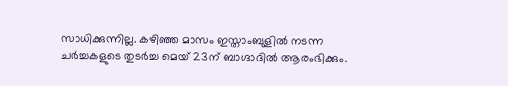സാധിക്കുന്നില്ല. കഴിഞ്ഞ മാസം ഇസ്താംബുളില്‍ നടന്ന ചര്‍ച്ചകളുടെ തുടര്‍ച്ച മെയ് 23ന് ബാഗ്ദാദില്‍ ആരംഭിക്കും.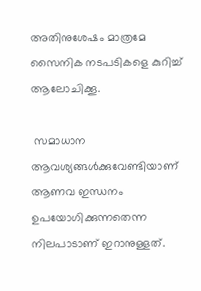അതിനുശേഷം മാത്രമേ സൈനിക നടപടികളെ കുറിച്ച് ആലോചിക്കൂ.

 സമാധാന ആവശ്യങ്ങള്‍ക്കുവേണ്ടിയാണ് ആണവ ഇന്ധനം ഉപയോഗിക്കുന്നതെന്ന നിലപാടാണ് ഇറാനുള്ളത്.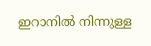ഇറാനില്‍ നിന്നുള്ള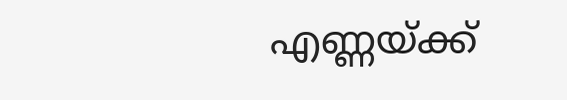എണ്ണയ്ക്ക്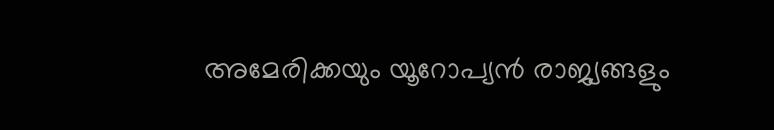അമേരിക്കയും യൂറോപ്യന്‍ രാജ്യങ്ങളും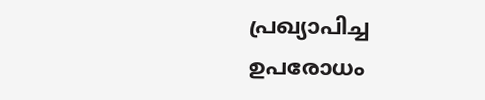പ്രഖ്യാപിച്ച ഉപരോധം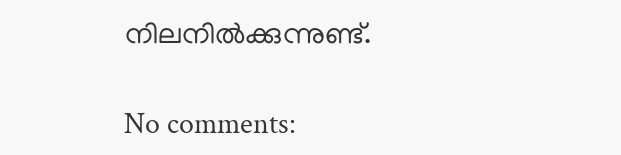നിലനില്‍ക്കുന്നുണ്ട്.

No comments: